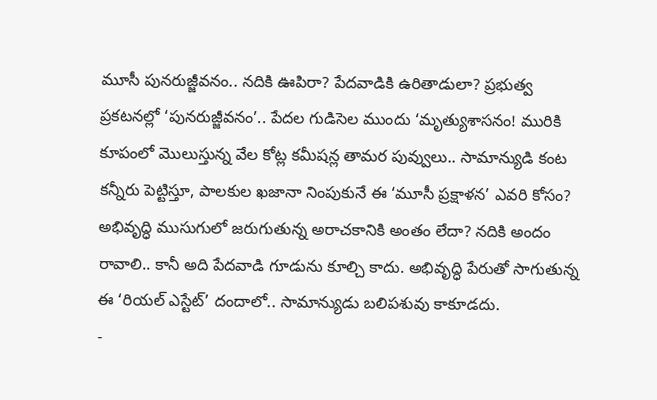మూసీ పునరుజ్జీవనం.. నదికి ఊపిరా? పేదవాడికి ఉరితాడులా? ప్రభుత్వ ప్రకటనల్లో ‘పునరుజ్జీవనం’.. పేదల గుడిసెల ముందు ‘మృత్యుశాసనం! మురికి కూపంలో మొలుస్తున్న వేల కోట్ల కమీషన్ల తామర పువ్వులు.. సామాన్యుడి కంట కన్నీరు పెట్టిస్తూ, పాలకుల ఖజానా నింపుకునే ఈ ‘మూసీ ప్రక్షాళన’ ఎవరి కోసం? అభివృద్ధి ముసుగులో జరుగుతున్న అరాచకానికి అంతం లేదా? నదికి అందం రావాలి.. కానీ అది పేదవాడి గూడును కూల్చి కాదు. అభివృద్ధి పేరుతో సాగుతున్న ఈ ‘రియల్ ఎస్టేట్’ దందాలో.. సామాన్యుడు బలిపశువు కాకూడదు.
-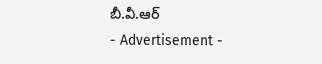బీ.వీ.ఆర్
- Advertisement -